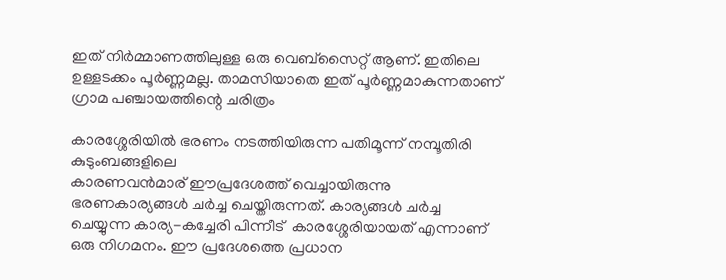ഇത് നിർമ്മാണത്തിലുള്ള ഒരു വെബ്സൈറ്റ് ആണ്. ഇതിലെ ഉള്ളടക്കം പൂർണ്ണമല്ല. താമസിയാതെ ഇത് പൂർണ്ണമാകുന്നതാണ്
ഗ്രാമ പഞ്ചായത്തിന്റെ ചരിത്രം

കാരശ്ശേരിയില്‍ ഭരണം നടത്തിയിരുന്ന പതിമൂന്ന്‌ നമ്പൂതിരി കുടുംബങ്ങളിലെ
കാരണവന്‍മാര്‌ ഈപ്രദേശത്ത്‌ വെച്ചായിരുന്നു ഭരണകാര്യങ്ങള്‍ ചര്‍ച്ച ചെയ്തിരുന്നത്‌. കാര്യങ്ങള്‍ ചര്‍ച്ച ചെയ്യുന്ന കാര്യ-കച്ചേരി പിന്നീട്‌  കാരശ്ശേരിയായത്‌ എന്നാണ്‌ ഒരു നിഗമനം. ഈ പ്രദേശത്തെ പ്രധാന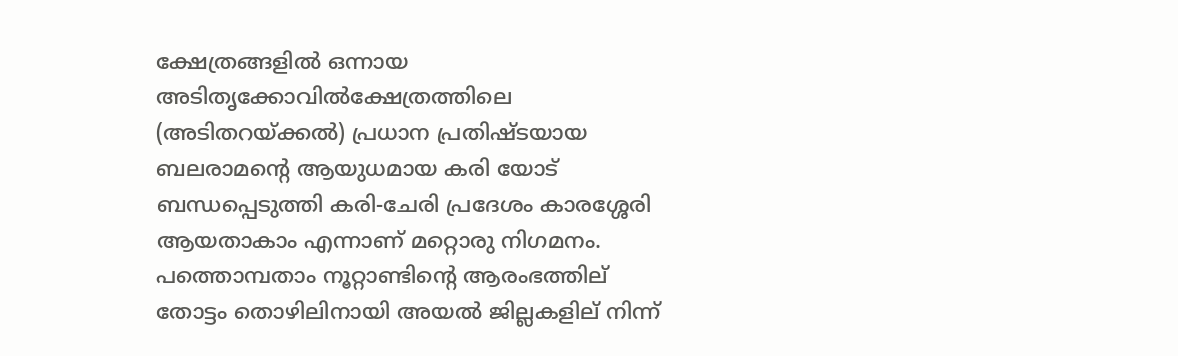ക്ഷേത്രങ്ങളില്‍ ഒന്നായ അടിതൃക്കോവില്‍ക്ഷേത്രത്തിലെ (അടിതറയ്ക്കല്‍) പ്രധാന പ്രതിഷ്ടയായ ബലരാമന്റെ ആയുധമായ കരി യോട്‌ ബന്ധപ്പെടുത്തി കരി-ചേരി പ്രദേശം കാരശ്ശേരി ആയതാകാം എന്നാണ്‌ മറ്റൊരു നിഗമനം. പത്തൊമ്പതാം നൂറ്റാണ്ടിന്റെ ആരംഭത്തില്‌ തോട്ടം തൊഴിലിനായി അയല്‍ ജില്ലകളില്‌ നിന്ന്‌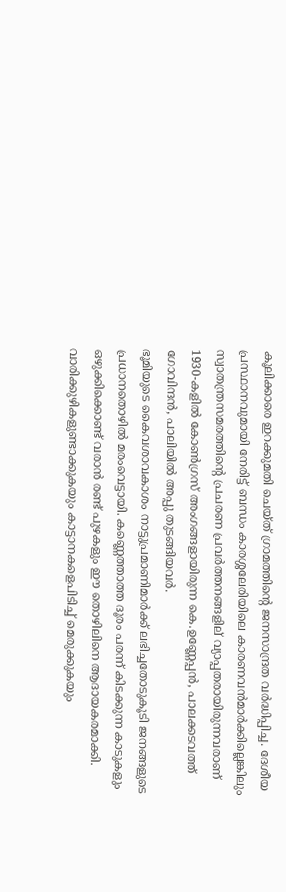കൂലിക്കാരെ ഇറക്കുമതി ചെയ്ത്‌ ഗ്രാമത്തിന്റെ ജനസാന്ദ്രത വര്‍ദ്ധിപ്പിച്ച. ദേശീയ പ്രസ്ഥാനവുമായി നേരിട്ട്‌ ബന്ധം കാരശ്ശലേരിയിലെ കാരണവന്‍മാര്‍ക്കില്ലെങ്കിലും സ്വാതന്ത്രസമരത്തിന്റെ പ്രചരണ പ്രവര്‍ത്തനങ്ങളില്‌ വ്യാപ്പതരായിരുന്നവരാണ്‌ 1930-കളില്‍ കോണ്‍ഗ്രസ്‌ അംഗങ്ങളായിരുന്ന കെ.ഉണ്ണേപ്പന്‍, പാലക്കടവത്ത്‌ ഗോവിന്ദന്‍, പാലിയിൽ അപ്പു തുടങ്ങിയവര്‍.
ഭൂമിയുടെ കൈവശാവകാശം നാട്ടുപ്രമാണിമാര്‍ക്ക്‌ ലഭിച്ചതോടുകൂടി ജനങ്ങളുടെ
പ്രധാനതൊഴില്‍ മരംവെട്ടായി. കണ്ണെത്താത്ത ദൂരം പരന്ന്‌ കിടക്കുന്ന കാടുകളും
ഒഴുക്കിക്കൊണ്ട്‌ വരാന്‍ രണ്ട്‌ പുഴകളും ഈ തൊഴിലിനെ ആദായകരമാക്കി.
വാരിക്കുഴികളുണ്ടാക്കുകയും കാട്ടാനകളെപിടിച്ച്‌ മെരുക്കുകയും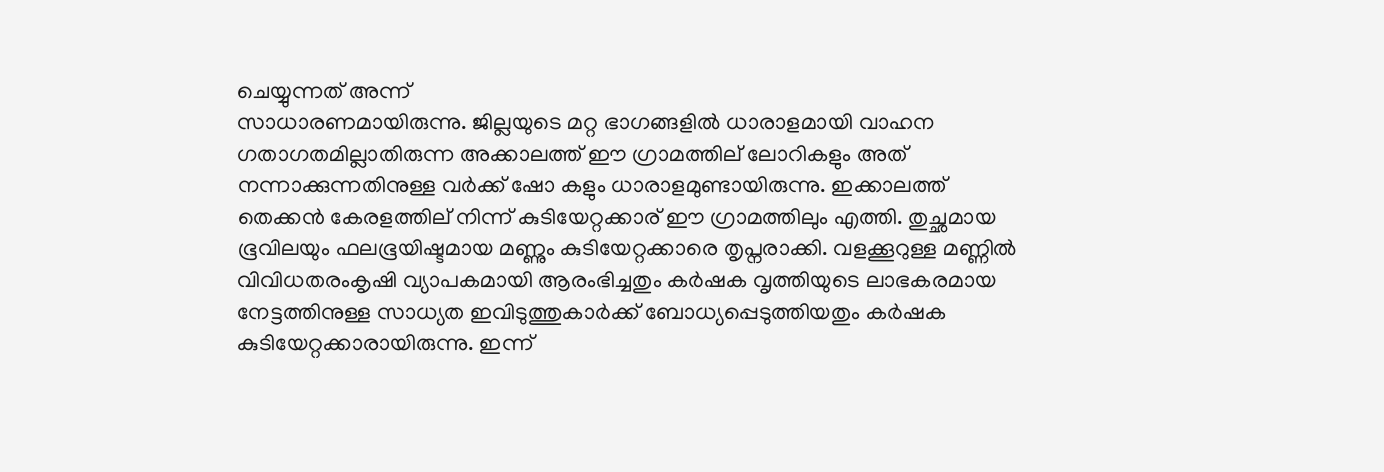ചെയ്യുന്നത്‌ അന്ന്‌
സാധാരണമായിരുന്നു. ജില്ലയുടെ മറ്റ ഭാഗങ്ങളില്‍ ധാരാളമായി വാഹന
ഗതാഗതമില്ലാതിരുന്ന അക്കാലത്ത്‌ ഈ ഗ്രാമത്തില്‌ ലോറികളും അത്‌
നന്നാക്കുന്നതിനുള്ള വര്‍ക്ക്‌ ഷോ കളും ധാരാളമുണ്ടായിരുന്നു. ഇക്കാലത്ത്‌
തെക്കന്‍ കേരളത്തില്‌ നിന്ന്‌ കുടിയേറ്റക്കാര്‌ ഈ ഗ്രാമത്തിലും എത്തി. തുച്ഛമായ
ഭൂവിലയും ഫലഭൂയിഷ്ടമായ മണ്ണും കുടിയേറ്റക്കാരെ തൃപ്നരാക്കി. വളക്കൂറുള്ള മണ്ണില്‍
വിവിധതരംകൃഷി വ്യാപകമായി ആരംഭിച്ചതും കര്‍ഷക വൃത്തിയുടെ ലാഭകരമായ
നേട്ടത്തിനുള്ള സാധ്യത ഇവിടുത്തുകാര്‍ക്ക്‌ ബോധ്യപ്പെടുത്തിയതും കര്‍ഷക
കുടിയേറ്റക്കാരായിരുന്നു. ഇന്ന്‌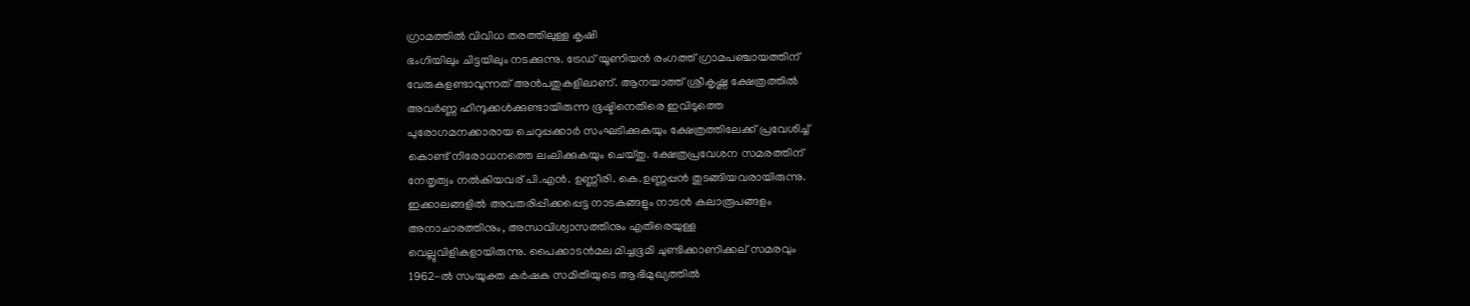ഗ്രാമത്തില്‍ വിവിധ തരത്തിലുള്ള കൃഷി
ഭംഗിയിലും ചിട്ടയിലും നടക്കുന്നു. ട്രേഡ്‌ യൂണിയന്‍ രംഗത്ത്‌ ഗ്രാമപഞ്ചായത്തിന്‌
വേരുകളണ്ടാവുന്നത്‌ അന്‍പതുകളിലാണ്‌. ആനയാത്ത്‌ ശ്രീകൃഷ്ണ ക്ഷേത്രത്തില്‍
അവര്‍ണ്ണ ഹിന്ദുക്കള്‍ക്കുണ്ടായിരുന്ന ഭൂഷ്ടിനെതിരെ ഇവിടുത്തെ
പുരോഗമനക്കാരായ ചെറുപ്പക്കാര്‍ സംഘടിക്കുകയും ക്ഷേത്രത്തിലേക്ക്‌ പ്രവേശിച്ച്‌
കൊണ്ട്‌ നിരോധനത്തെ ലംലിക്കുകയും ചെയ്തു. ക്ഷേത്രപ്രവേശന സമരത്തിന്‌
നേതൃത്വം നല്‍കിയവര്‌ പി.എന്‍. ഉണ്ണീരി. കെ.ഉണ്ണപ്പന്‍ തുടങ്ങിയവരായിരുന്നു.
ഇക്കാലങ്ങളില്‍ അവതരിപ്പിക്കപ്പെട്ട നാടകങ്ങളും നാടന്‍ കലാരൂപങ്ങളം
അനാചാരത്തിനും, അന്ധവിശ്വാസത്തിനും എതിരെയുള്ള
വെല്ലുവിളികളായിരുന്നു. പൈക്കാടന്‍മല മിച്ചഭൂമി ചുണ്ടിക്കാണിക്കല്‌ സമരവും
1962-ല്‍ സംയുക്ത കര്‍ഷക സമിതിയുടെ ആഭിമുഖ്യത്തില്‍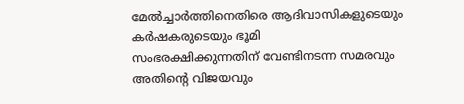മേല്‍ച്ചാര്‍ത്തിനെതിരെ ആദിവാസികളുടെയും കര്‍ഷകരുടെയും ഭൂമി
സംഭരക്ഷിക്കുന്നതിന്‌ വേണ്ടിനടന്ന സമരവും അതിന്റെ വിജയവും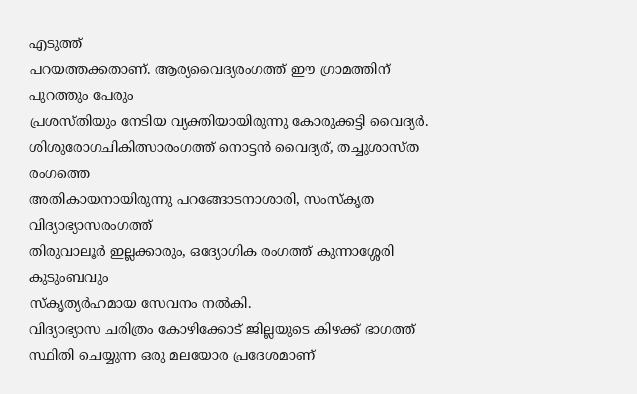എടുത്ത്‌
പറയത്തക്കതാണ്‌. ആര്യവൈദ്യരംഗത്ത്‌ ഈ ഗ്രാമത്തിന്‌ പുറത്തും പേരും
പ്രശസ്തിയും നേടിയ വ്യക്തിയായിരുന്നു കോരുക്കട്ടി വൈദ്യര്‍.
ശിശുരോഗചികിത്സാരംഗത്ത്‌ നൊട്ടന്‍ വൈദ്യര്‌, തച്ചുശാസ്ത രംഗത്തെ
അതികായനായിരുന്നു പറങ്ങോടനാശാരി, സംസ്കൃത വിദ്യാഭ്യാസരംഗത്ത്‌
തിരുവാലൂർ ഇല്ലക്കാരും, ഒദ്യോഗിക രംഗത്ത്‌ കുന്നാശ്ശേരി കുടുംബവും
സ്കൃത്യര്‍ഹമായ സേവനം നല്‍കി.
വിദ്യാഭ്യാസ ചരിത്രം കോഴിക്കോട്‌ ജില്ലയുടെ കിഴക്ക്‌ ഭാഗത്ത്‌ സ്ഥിതി ചെയ്യുന്ന ഒരു മലയോര പ്രദേശമാണ്‌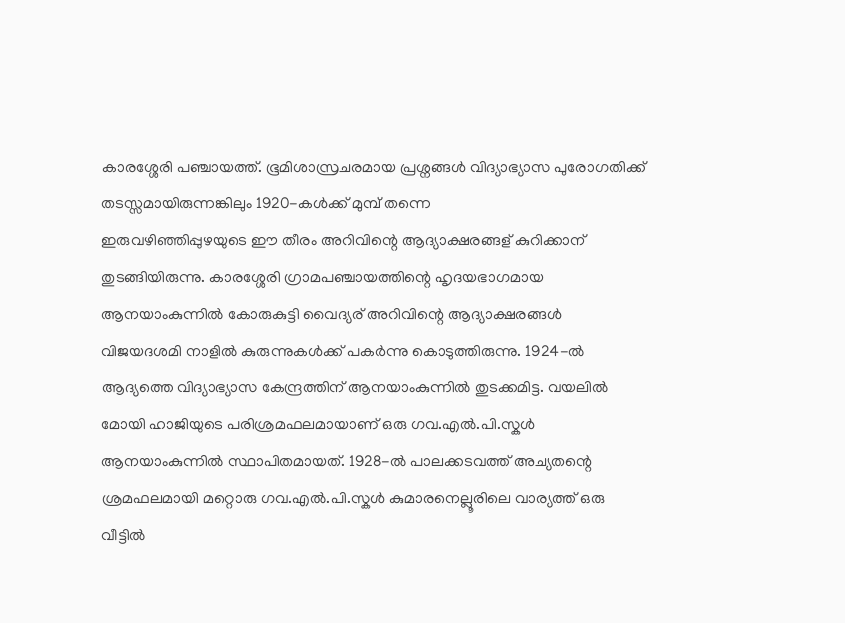കാരശ്ശേരി പഞ്ചായത്ത്‌. ഭൂമിശാസ്രചരമായ പ്രശ്നങ്ങള്‍ വിദ്യാഭ്യാസ പുരോഗതിക്ക്‌ തടസ്സമായിരുന്നങ്കിലും 1920-കള്‍ക്ക്‌ മുമ്പ്‌ തന്നെ
ഇരുവഴിഞ്ഞിപ്പുഴയുടെ ഈ തീരം അറിവിന്റെ ആദ്യാക്ഷരങ്ങള്‌ കുറിക്കാന്‌
തുടങ്ങിയിരുന്നു. കാരശ്ശേരി ഗ്രാമപഞ്ചായത്തിന്റെ ഹൃദയഭാഗമായ
ആനയാംകുന്നില്‍ കോരുകുട്ടി വൈദ്യര്‌ അറിവിന്റെ ആദ്യാക്ഷരങ്ങള്‍
വിജയദശമി നാളില്‍ കുരുന്നുകള്‍ക്ക്‌ പകര്‍ന്നു കൊടുത്തിരുന്നു. 1924-ല്‍
ആദ്യത്തെ വിദ്യാഭ്യാസ കേന്ദ്രത്തിന്‌ ആനയാംകുന്നില്‍ തുടക്കമിട്ട. വയലില്‍
മോയി ഹാജിയുടെ പരിശ്രമഫലമായാണ്‌ ഒരു ഗവ.എല്‍.പി.സ്കൾ
ആനയാംകുന്നില്‍ സ്ഥാപിതമായത്‌. 1928-ല്‍ പാലക്കടവത്ത്‌ അച്യതന്റെ
ശ്രമഫലമായി മറ്റൊരു ഗവ.എല്‍.പി.സ്കള്‍ കുമാരനെല്ലൂരിലെ വാര്യത്ത്‌ ഒരു
വീട്ടില്‍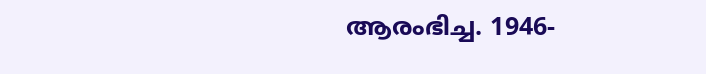ആരംഭിച്ച. 1946-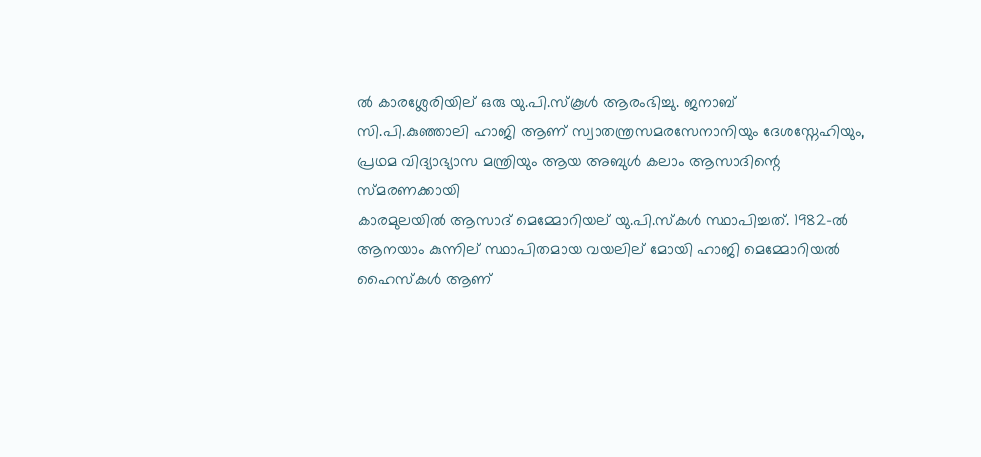ല്‍ കാരശ്ലേരിയില്‌ ഒരു യു.പി.സ്കൂള്‍ ആരംഭിച്ചു. ജനാബ്‌
സി.പി.കുഞ്ഞാലി ഹാജി ആണ്‌ സ്വാതന്ത്രസമരസേനാനിയും ദേശസ്നേഹിയും,
പ്രഥമ വിദ്യാഭ്യാസ മന്ത്രിയും ആയ അബുള്‍ കലാം ആസാദിന്റെ സ്മരണക്കായി
കാരമുലയില്‍ ആസാദ്‌ മെമ്മോറിയല്‌ യു.പി.സ്കള്‍ സ്ഥാപിച്ചത്‌. 1982-ല്‍
ആനയാം കുന്നില്‌ സ്ഥാപിതമായ വയലില്‌ മോയി ഹാജി മെമ്മോറിയല്‍
ഹൈസ്കള്‍ ആണ്‌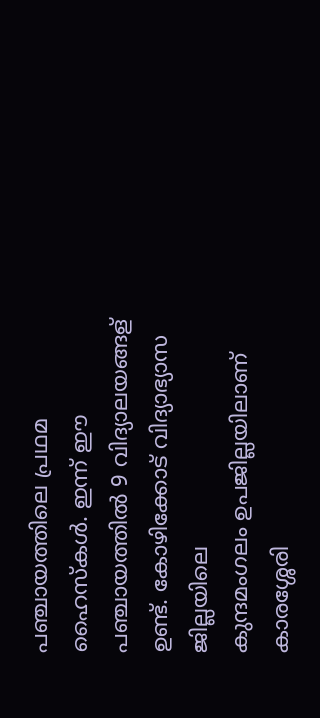പഞ്ചായത്തിലെ പ്രഥമ ഹൈസ്കള്‍. ഇന്ന്‌ ഈ
പഞ്ചായത്തില്‍ 9 വിദ്യാലയങ്ങള്‌ ഉണ്ട്‌. കോഴിക്കോട്‌ വിദ്യാഭ്യാസ ജില്ലയിലെ
കുന്ദമംഗലം ഉപജില്ലയിലാണ്‌ കാരശ്ശേരി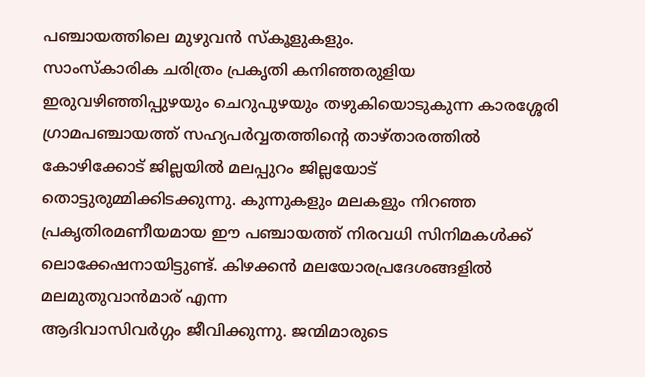പഞ്ചായത്തിലെ മുഴുവന്‍ സ്കൂളുകളും.
സാംസ്കാരിക ചരിത്രം പ്രകൃതി കനിഞ്ഞരുളിയ ഇരുവഴിഞ്ഞിപ്പുഴയും ചെറുപുഴയും തഴുകിയൊടുകുന്ന കാരശ്ശേരി ഗ്രാമപഞ്ചായത്ത്‌ സഹ്യപര്‍വ്വതത്തിന്റെ താഴ്താരത്തില്‍ കോഴിക്കോട്‌ ജില്ലയില്‍ മലപ്പുറം ജില്ലയോട്‌ തൊട്ടുരുമ്മിക്കിടക്കുന്നു. കുന്നുകളും മലകളും നിറഞ്ഞ പ്രകൃതിരമണീയമായ ഈ പഞ്ചായത്ത്‌ നിരവധി സിനിമകള്‍ക്ക്‌
ലൊക്കേഷനായിട്ടുണ്ട്‌. കിഴക്കന്‍ മലയോരപ്രദേശങ്ങളില്‍ മലമുതുവാന്‍മാര്‌ എന്ന
ആദിവാസിവര്‍ഗ്ഗം ജീവിക്കുന്നു. ജന്മിമാരുടെ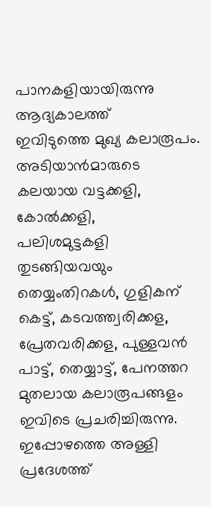പാനകളിയായിരുന്നു ആദ്യകാലത്ത്‌
ഇവിടുത്തെ മുഖ്യ കലാരൂപം. അടിയാന്‍മാരുടെ കലയായ വട്ടക്കളി, കോൽക്കളി,
പലിശമുട്ടകളി തുടങ്ങിയവയും തെയ്യംതിറകള്‍, ഗുളികന്‌ കെട്ട്‌, കടവത്ത്വരിക്കള,
പ്രേതവരിക്കള, പുള്ളവന്‍ പാട്ട്‌, തെയ്യാട്ട്‌, പേനത്തറ മുതലായ കലാരൂപങ്ങളം
ഇവിടെ പ്രചരിച്ചിരുന്നു. ഇപ്പോഴത്തെ അള്ളി പ്രദേശത്ത്‌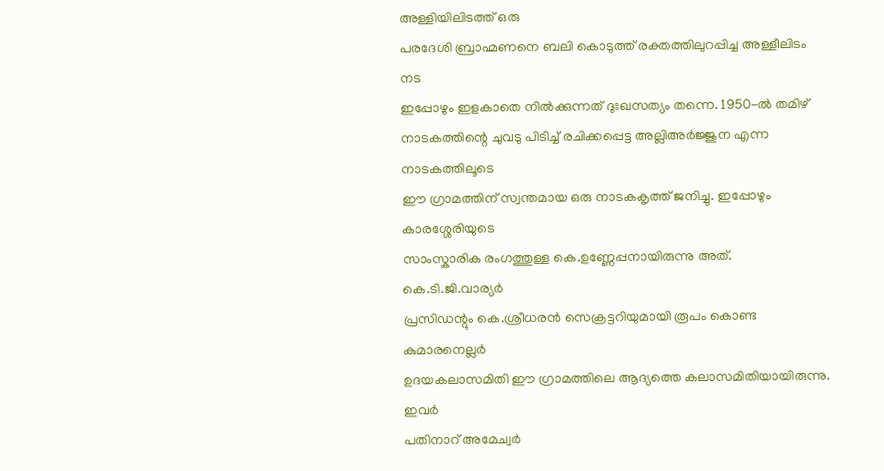അള്ളിയിലിടത്ത്‌ ഒരു
പരദേശി ബ്രാഹ്മണനെ ബലി കൊടുത്ത്‌ രക്തത്തിലുറപ്പിച്ച അള്ളീലിടം നട
ഇപ്പോഴും ഇളകാതെ നില്‍ക്കുന്നത്‌ ദുഃഖസത്യം തന്നെ. 1950-ല്‍ തമിഴ്‌
നാടകത്തിന്റെ ചുവടു പിടിച്ച്‌ രചിക്കപ്പെട്ട അല്ലിഅര്‍ജ്ജുന എന്ന നാടകത്തിലൂടെ
ഈ ഗ്രാമത്തിന്‌ സ്വന്തമായ ഒരു നാടകകൃത്ത്‌ ജനിച്ചു. ഇപ്പോഴും കാരശ്ശേരിയുടെ
സാംസ്കാരിക രംഗത്തുള്ള കെ.ഉണ്ണേപ്പനായിരുന്നു അത്‌. കെ.ടി.ജി.വാര്യര്‍
പ്രസിഡന്റും കെ.ശ്രീധരന്‍ സെക്രട്ടറിയുമായി രൂപം കൊണ്ട കുമാരനെല്ലര്‍
ഉദയകലാസമിതി ഈ ഗ്രാമത്തിലെ ആദ്യത്തെ കലാസമിതിയായിരുന്നു. ഇവര്‍
പതിനാറ്‌ അമേച്വര്‍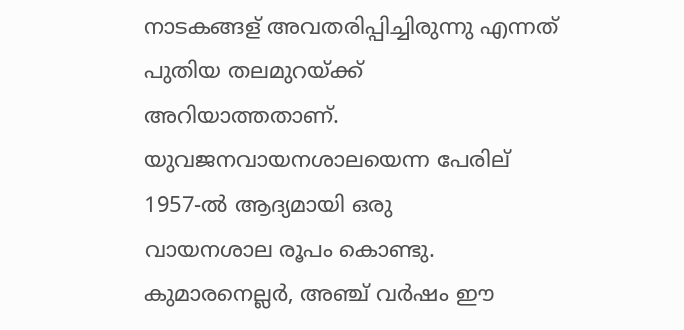നാടകങ്ങള്‌ അവതരിപ്പിച്ചിരുന്നു എന്നത്‌ പുതിയ തലമുറയ്ക്ക്‌
അറിയാത്തതാണ്‌. യുവജനവായനശാലയെന്ന പേരില്‌ 1957-ല്‍ ആദ്യമായി ഒരു
വായനശാല രൂപം കൊണ്ടു. കുമാരനെല്ലര്‍, അഞ്ച്‌ വര്‍ഷം ഈ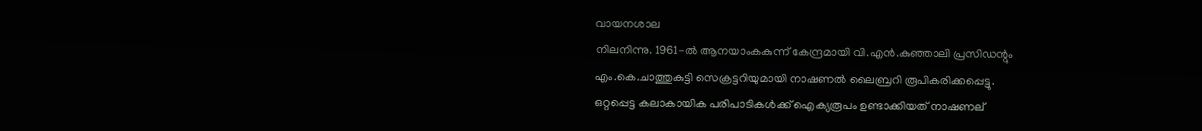വായനശാല
നിലനിന്നു. 1961-ല്‍ ആനയാംകകുന്ന്‌ കേന്ദ്രമായി വി.എന്‍.കുഞ്ഞാലി പ്രസിഡന്റും
എം.കെ.ചാത്തുകുട്ടി സെക്രട്ടറിയുമായി നാഷണല്‍ ലൈബ്രറി രൂപികരിക്കപ്പെട്ടു.
ഒറ്റപ്പെട്ട കലാകായിക പരിപാടികൾക്ക്‌ ഐക്യരൂപം ഉണ്ടാക്കിയത്‌ നാഷണല്‌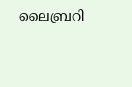ലൈബ്രറി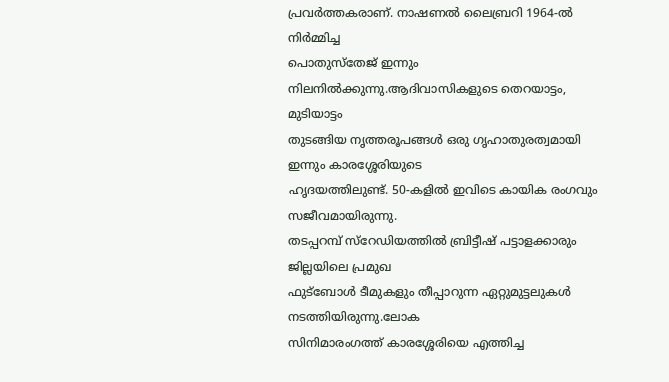പ്രവര്‍ത്തകരാണ്‌. നാഷണല്‍ ലൈബ്രറി 1964-ല്‍ നിര്‍മ്മിച്ച
പൊതുസ്തേജ്‌ ഇന്നും നിലനില്‍ക്കുന്നു.ആദിവാസികളുടെ തെറയാട്ടം, മുടിയാട്ടം
തുടങ്ങിയ നൃത്തരൂപങ്ങള്‍ ഒരു ഗൃഹാതുരത്വമായി ഇന്നും കാരശ്ശേരിയുടെ
ഹൃദയത്തിലുണ്ട്‌. 50-കളില്‍ ഇവിടെ കായിക രംഗവും സജീവമായിരുന്നു.
തടപ്പറമ്പ്‌ സ്റേഡിയത്തില്‍ ബ്രിട്ടീഷ്‌ പട്ടാളക്കാരും ജില്ലയിലെ പ്രമുഖ
ഫുട്ബോള്‍ ടീമുകളും തീപ്പാറുന്ന ഏറ്റുമുട്ടലുകള്‍ നടത്തിയിരുന്നു.ലോക
സിനിമാരംഗത്ത്‌ കാരശ്ശേരിയെ എത്തിച്ച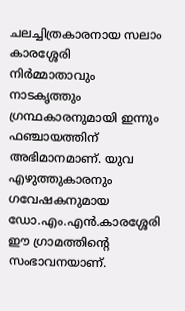ചലച്ചിത്രകാരനായ സലാം കാരശ്ശേരി
നിര്‍മ്മാതാവും നാടകൃത്തും ഗ്രന്ഥകാരനുമായി ഇന്നും ഫഞ്ചായത്തിന്‌
അഭിമാനമാണ്‌. യുവ എഴുത്തുകാരനും ഗവേഷകനുമായ
ഡോ.എം.എന്‍.കാരശ്ശേരി ഈ ഗ്രാമത്തിന്റെ സംഭാവനയാണ്‌.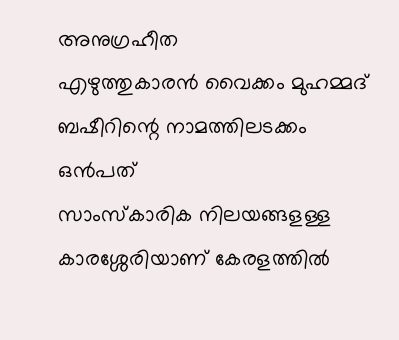അനുഗ്രഹീത
എഴുത്തുകാരന്‍ വൈക്കം മുഹമ്മദ്‌ ബഷീറിന്റെ നാമത്തിലടക്കം ഒന്‍പത്‌
സാംസ്കാരിക നിലയങ്ങളള്ള കാരശ്ശേരിയാണ്‌ കേരളത്തില്‍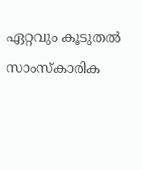ഏറ്റവും കൂടുതല്‍
സാംസ്കാരിക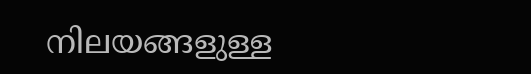നിലയങ്ങളുള്ള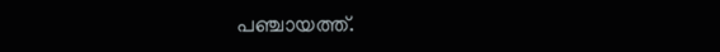പഞ്ചായത്ത്‌.